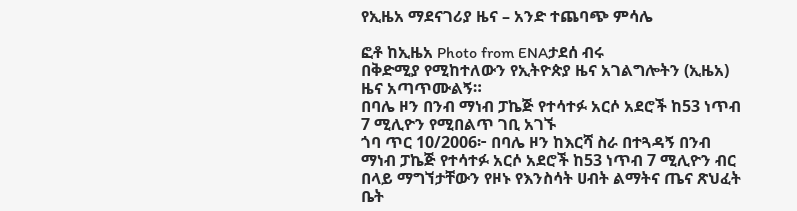የኢዜአ ማደናገሪያ ዜና – አንድ ተጨባጭ ምሳሌ

ፎቶ ከኢዜአ Photo from ENAታደሰ ብሩ
በቅድሚያ የሚከተለውን የኢትዮጵያ ዜና አገልግሎትን (ኢዜአ) ዜና አጣጥሙልኝ።
በባሌ ዞን በንብ ማነብ ፓኬጅ የተሳተፉ አርሶ አደሮች ከ53 ነጥብ 7 ሚሊዮን የሚበልጥ ገቢ አገኙ
ጎባ ጥር 10/2006፦ በባሌ ዞን ከእርሻ ስራ በተጓዳኝ በንብ ማነብ ፓኬጅ የተሳተፉ አርሶ አደሮች ከ53 ነጥብ 7 ሚሊዮን ብር በላይ ማግኘታቸውን የዞኑ የእንስሳት ሀብት ልማትና ጤና ጽህፈት ቤት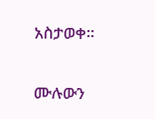አስታወቀ።

ሙሉውን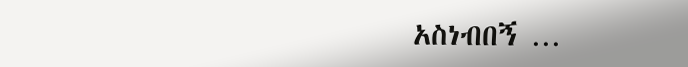አስነብበኝ …